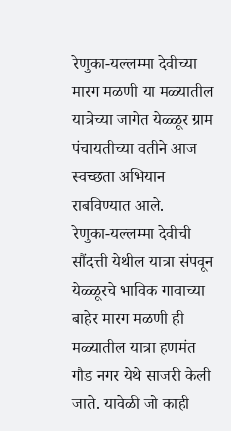रेणुका-यल्लम्मा देवीच्या मारग मळणी या मळ्यातील यात्रेच्या जागेत येळ्ळूर ग्राम पंचायतीच्या वतीने आज स्वच्छता अभियान राबविण्यात आले.
रेणुका-यल्लम्मा देवीची सौंदत्ती येथील यात्रा संपवून येळ्ळूरचे भाविक गावाच्या बाहेर मारग मळणी ही मळ्यातील यात्रा हणमंत गौड नगर येथे साजरी केली जाते. यावेळी जो काही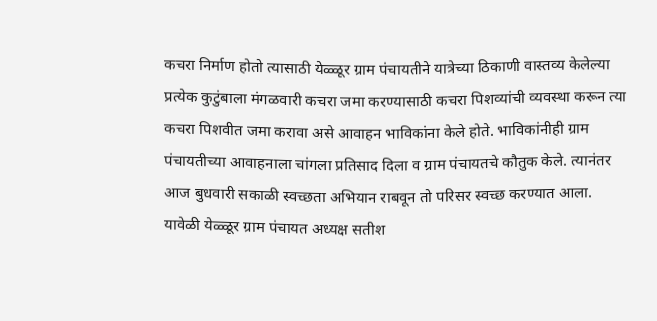कचरा निर्माण होतो त्यासाठी येळ्ळूर ग्राम पंचायतीने यात्रेच्या ठिकाणी वास्तव्य केलेल्या प्रत्येक कुटुंबाला मंगळवारी कचरा जमा करण्यासाठी कचरा पिशव्यांची व्यवस्था करून त्या कचरा पिशवीत जमा करावा असे आवाहन भाविकांना केले होते. भाविकांनीही ग्राम पंचायतीच्या आवाहनाला चांगला प्रतिसाद दिला व ग्राम पंचायतचे कौतुक केले. त्यानंतर आज बुधवारी सकाळी स्वच्छता अभियान राबवून तो परिसर स्वच्छ करण्यात आला.
यावेळी येळ्ळूर ग्राम पंचायत अध्यक्ष सतीश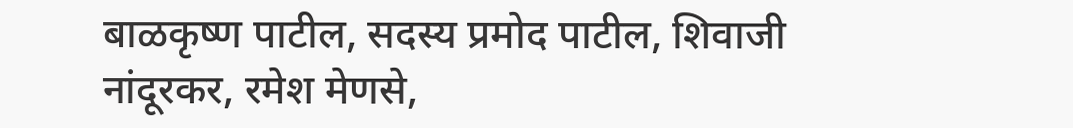बाळकृष्ण पाटील, सदस्य प्रमोद पाटील, शिवाजी नांदूरकर, रमेश मेणसे,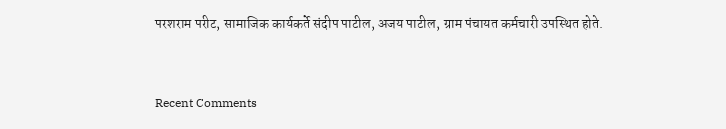परशराम परीट, सामाजिक कार्यकर्ते संदीप पाटील, अजय पाटील, ग्राम पंचायत कर्मचारी उपस्थित होते.


Recent Comments